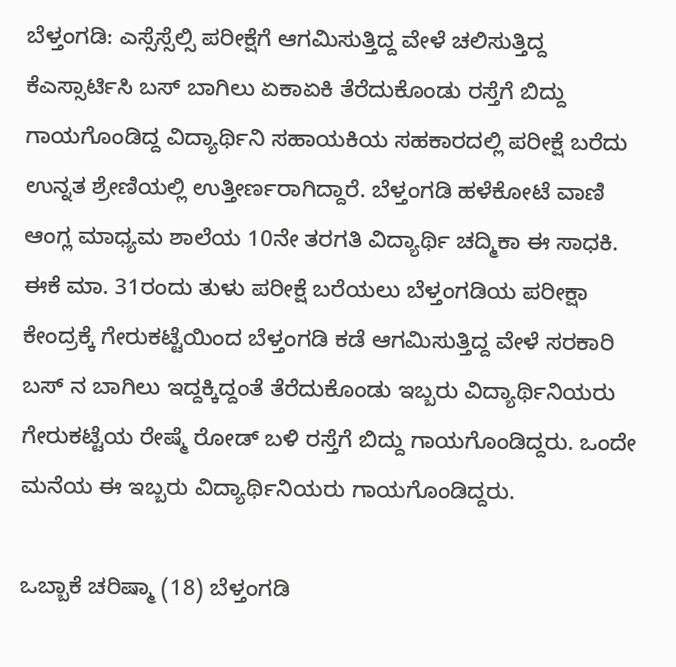ಬೆಳ್ತಂಗಡಿ: ಎಸ್ಸೆಸ್ಸೆಲ್ಸಿ ಪರೀಕ್ಷೆಗೆ ಆಗಮಿಸುತ್ತಿದ್ದ ವೇಳೆ ಚಲಿಸುತ್ತಿದ್ದ ಕೆಎಸ್ಸಾರ್ಟಿಸಿ ಬಸ್ ಬಾಗಿಲು ಏಕಾಏಕಿ ತೆರೆದುಕೊಂಡು ರಸ್ತೆಗೆ ಬಿದ್ದು ಗಾಯಗೊಂಡಿದ್ದ ವಿದ್ಯಾರ್ಥಿನಿ ಸಹಾಯಕಿಯ ಸಹಕಾರದಲ್ಲಿ ಪರೀಕ್ಷೆ ಬರೆದು ಉನ್ನತ ಶ್ರೇಣಿಯಲ್ಲಿ ಉತ್ತೀರ್ಣರಾಗಿದ್ದಾರೆ. ಬೆಳ್ತಂಗಡಿ ಹಳೆಕೋಟೆ ವಾಣಿ ಆಂಗ್ಲ ಮಾಧ್ಯಮ ಶಾಲೆಯ 10ನೇ ತರಗತಿ ವಿದ್ಯಾರ್ಥಿ ಚದ್ಮಿಕಾ ಈ ಸಾಧಕಿ. ಈಕೆ ಮಾ. 31ರಂದು ತುಳು ಪರೀಕ್ಷೆ ಬರೆಯಲು ಬೆಳ್ತಂಗಡಿಯ ಪರೀಕ್ಷಾ ಕೇಂದ್ರಕ್ಕೆ ಗೇರುಕಟ್ಟೆಯಿಂದ ಬೆಳ್ತಂಗಡಿ ಕಡೆ ಆಗಮಿಸುತ್ತಿದ್ದ ವೇಳೆ ಸರಕಾರಿ ಬಸ್ ನ ಬಾಗಿಲು ಇದ್ದಕ್ಕಿದ್ದಂತೆ ತೆರೆದುಕೊಂಡು ಇಬ್ಬರು ವಿದ್ಯಾರ್ಥಿನಿಯರು ಗೇರುಕಟ್ಟೆಯ ರೇಷ್ಮೆ ರೋಡ್ ಬಳಿ ರಸ್ತೆಗೆ ಬಿದ್ದು ಗಾಯಗೊಂಡಿದ್ದರು. ಒಂದೇ ಮನೆಯ ಈ ಇಬ್ಬರು ವಿದ್ಯಾರ್ಥಿನಿಯರು ಗಾಯಗೊಂಡಿದ್ದರು.

ಒಬ್ಬಾಕೆ ಚರಿಷ್ಮಾ (18) ಬೆಳ್ತಂಗಡಿ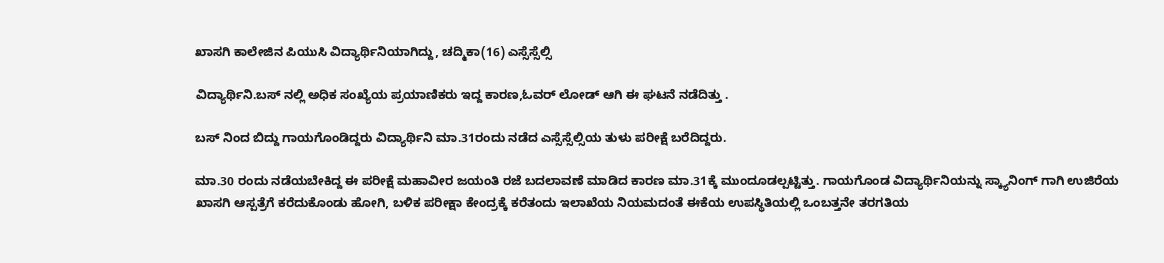ಖಾಸಗಿ ಕಾಲೇಜಿನ ಪಿಯುಸಿ ವಿದ್ಯಾರ್ಥಿನಿಯಾಗಿದ್ದು, ಚದ್ಮಿಕಾ(16) ಎಸ್ಸೆಸ್ಸೆಲ್ಸಿ

ವಿದ್ಯಾರ್ಥಿನಿ.ಬಸ್ ನಲ್ಲಿ ಅಧಿಕ ಸಂಖ್ಯೆಯ ಪ್ರಯಾಣಿಕರು ಇದ್ದ ಕಾರಣ,ಓವರ್ ಲೋಡ್ ಆಗಿ ಈ ಘಟನೆ ನಡೆದಿತ್ತು .

ಬಸ್ ನಿಂದ ಬಿದ್ದು ಗಾಯಗೊಂಡಿದ್ದರು ವಿದ್ಯಾರ್ಥಿನಿ ಮಾ.31ರಂದು ನಡೆದ ಎಸ್ಸೆಸ್ಸೆಲ್ಸಿಯ ತುಳು ಪರೀಕ್ಷೆ ಬರೆದಿದ್ದರು.

ಮಾ.30 ರಂದು ನಡೆಯಬೇಕಿದ್ದ ಈ ಪರೀಕ್ಷೆ ಮಹಾವೀರ ಜಯಂತಿ ರಜೆ ಬದಲಾವಣೆ ಮಾಡಿದ ಕಾರಣ ಮಾ.31ಕ್ಕೆ ಮುಂದೂಡಲ್ಪಟ್ಟಿತ್ತು. ಗಾಯಗೊಂಡ ವಿದ್ಯಾರ್ಥಿನಿಯನ್ನು ಸ್ಕ್ಯಾನಿಂಗ್ ಗಾಗಿ ಉಜಿರೆಯ ಖಾಸಗಿ ಆಸ್ಪತ್ರೆಗೆ ಕರೆದುಕೊಂಡು ಹೋಗಿ, ಬಳಿಕ ಪರೀಕ್ಷಾ ಕೇಂದ್ರಕ್ಕೆ ಕರೆತಂದು ಇಲಾಖೆಯ ನಿಯಮದಂತೆ ಈಕೆಯ ಉಪಸ್ಥಿತಿಯಲ್ಲಿ ಒಂಬತ್ತನೇ ತರಗತಿಯ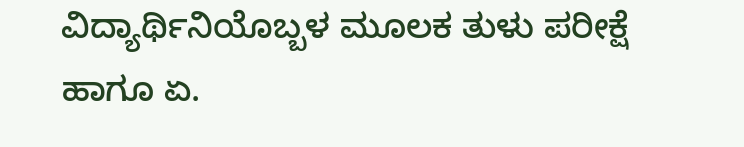ವಿದ್ಯಾರ್ಥಿನಿಯೊಬ್ಬಳ ಮೂಲಕ ತುಳು ಪರೀಕ್ಷೆ ಹಾಗೂ ಏ.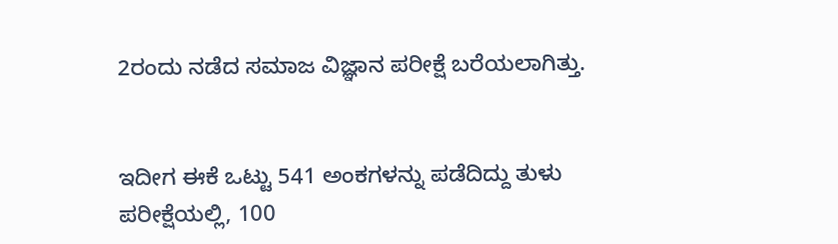2ರಂದು ನಡೆದ ಸಮಾಜ ವಿಜ್ಞಾನ ಪರೀಕ್ಷೆ ಬರೆಯಲಾಗಿತ್ತು.


ಇದೀಗ ಈಕೆ ಒಟ್ಟು 541 ಅಂಕಗಳನ್ನು ಪಡೆದಿದ್ದು ತುಳು ಪರೀಕ್ಷೆಯಲ್ಲಿ, 100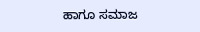ಹಾಗೂ ಸಮಾಜ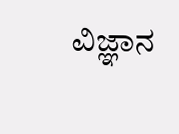ವಿಜ್ಞಾನ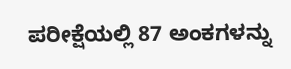ಪರೀಕ್ಷೆಯಲ್ಲಿ 87 ಅಂಕಗಳನ್ನು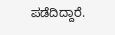ಪಡೆದಿದ್ದಾರೆ.